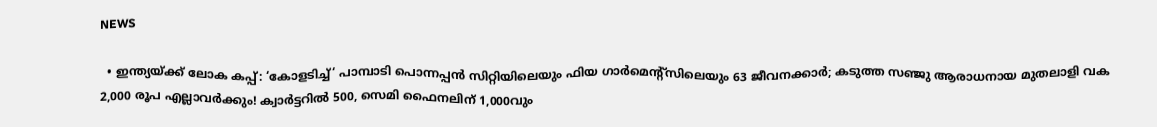NEWS

  • ഇന്ത്യയ്ക്ക് ലോക കപ്പ്: ‘കോളടിച്ച്‘ പാമ്പാടി പൊന്നപ്പൻ സിറ്റിയിലെയും ഫിയ ഗാർമെന്റ്സിലെയും 63 ജീവനക്കാർ; കടുത്ത സഞ്ജു ആരാധനായ മുതലാളി വക 2,000 രൂപ എല്ലാവർക്കും! ക്വാർട്ടറിൽ 500, സെമി ഫൈനലിന് 1,000വും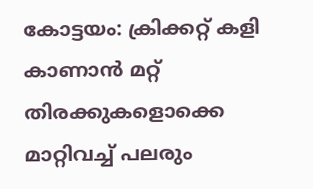കോട്ടയം: ക്രിക്കറ്റ് കളി കാണാൻ മറ്റ് തിരക്കുകളൊക്കെ മാറ്റിവച്ച് പലരും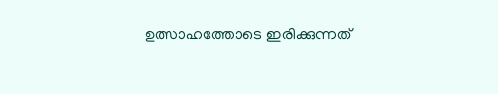ഉത്സാഹത്തോടെ ഇരിക്കുന്നത്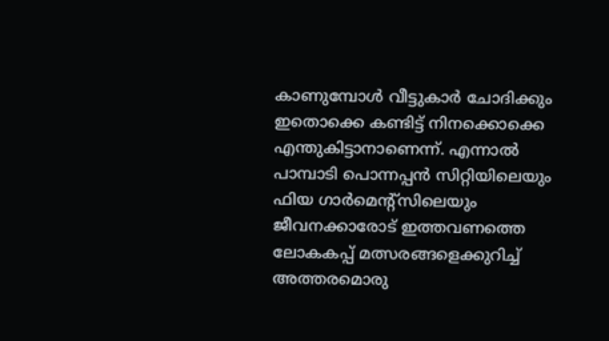കാണുമ്പോൾ വീട്ടുകാർ ചോദിക്കും ഇതൊക്കെ കണ്ടിട്ട് നിനക്കൊക്കെ എന്തുകിട്ടാനാണെന്ന്. എന്നാൽ പാമ്പാടി പൊന്നപ്പൻ സിറ്റിയിലെയും ഫിയ ഗാർമെന്റ്സിലെയും ജീവനക്കാരോട് ഇത്തവണത്തെ ലോകകപ്പ് മത്സരങ്ങളെക്കുറിച്ച് അത്തരമൊരു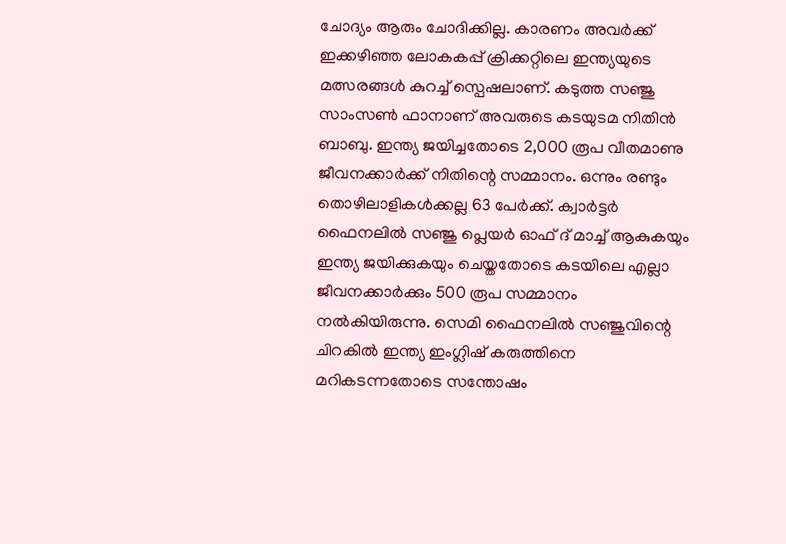ചോദ്യം ആരും ചോദിക്കില്ല. കാരണം അവർക്ക് ഇക്കഴിഞ്ഞ ലോകകപ്പ് ക്രിക്കറ്റിലെ ഇന്ത്യയുടെ മത്സരങ്ങൾ കുറച്ച് സ്പെഷലാണ്. കടുത്ത സഞ്ജു സാംസൺ ഫാനാണ് അവരുടെ കടയുടമ നിതിൻ ബാബു. ഇന്ത്യ ജയിച്ചതോടെ 2,000 രൂപ വീതമാണു ജീവനക്കാർക്ക് നിതിന്റെ സമ്മാനം. ഒന്നും രണ്ടും തൊഴിലാളികൾക്കല്ല 63 പേർക്ക്. ക്വാർട്ടർ ഫൈനലിൽ സഞ്ജു പ്ലെയർ ഓഫ് ദ് മാച്ച് ആകുകയും ഇന്ത്യ ജയിക്കുകയും ചെയ്തതോടെ കടയിലെ എല്ലാ ജീവനക്കാർക്കും 500 രൂപ സമ്മാനം നൽകിയിരുന്നു. സെമി ഫൈനലിൽ സഞ്ജുവിന്റെ ചിറകിൽ ഇന്ത്യ ഇംഗ്ലിഷ് കരുത്തിനെ മറികടന്നതോടെ സന്തോഷം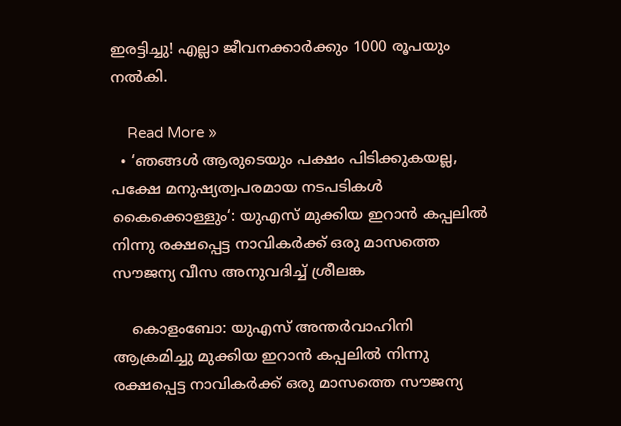ഇരട്ടിച്ചു! എല്ലാ ജീവനക്കാർക്കും 1000 രൂപയും നൽകി.

    Read More »
  • ‘ഞങ്ങൾ ആരുടെയും പക്ഷം പിടിക്കുകയല്ല, പക്ഷേ മനുഷ്യത്വപരമായ നടപടികൾ കൈക്കൊള്ളും‘: യുഎസ് മുക്കിയ ഇറാൻ കപ്പലിൽ നിന്നു രക്ഷപ്പെട്ട നാവികർക്ക് ഒരു മാസത്തെ സൗജന്യ വീസ അനുവദിച്ച് ശ്രീലങ്ക

    കൊളംബോ: യുഎസ് അന്തർവാഹിനി ആക്രമിച്ചു മുക്കിയ ഇറാൻ കപ്പലിൽ നിന്നു രക്ഷപ്പെട്ട നാവികർക്ക് ഒരു മാസത്തെ സൗജന്യ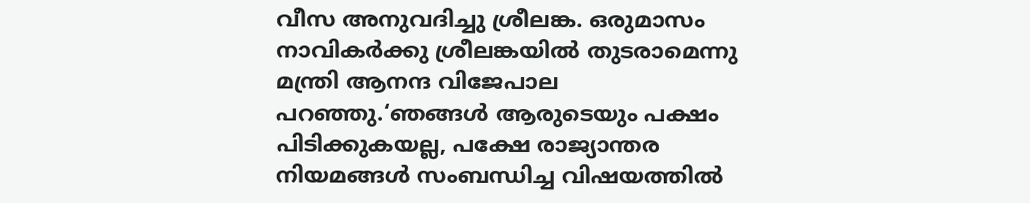വീസ അനുവദിച്ചു ശ്രീലങ്ക. ഒരുമാസം നാവികർക്കു ശ്രീലങ്കയിൽ തുടരാമെന്നു മന്ത്രി ആനന്ദ വിജേപാല പറഞ്ഞു.‘ഞങ്ങൾ ആരുടെയും പക്ഷം പിടിക്കുകയല്ല, പക്ഷേ രാജ്യാന്തര നിയമങ്ങൾ സംബന്ധിച്ച വിഷയത്തിൽ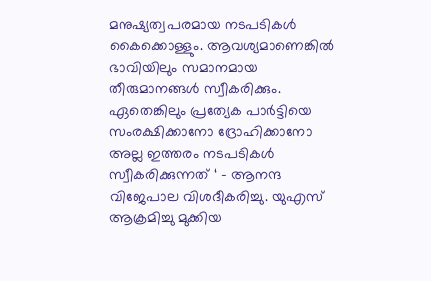മനുഷ്യത്വപരമായ നടപടികൾ കൈക്കൊള്ളും. ആവശ്യമാണെങ്കിൽ ഭാവിയിലും സമാനമായ തീരുമാനങ്ങൾ സ്വീകരിക്കും. ഏതെങ്കിലും പ്രത്യേക പാർട്ടിയെ സംരക്ഷിക്കാനോ ദ്രോഹിക്കാനോ അല്ല ഇത്തരം നടപടികൾ സ്വീകരിക്കുന്നത് ‘ – ആനന്ദ വിജേപാല വിശദീകരിച്ചു. യുഎസ് ആക്രമിച്ചു മുക്കിയ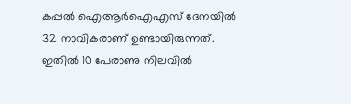കപ്പൽ ഐആർഐഎസ് ദേനയിൽ 32 നാവികരാണ് ഉണ്ടായിരുന്നത്. ഇതിൽ 10 പേരാണു നിലവിൽ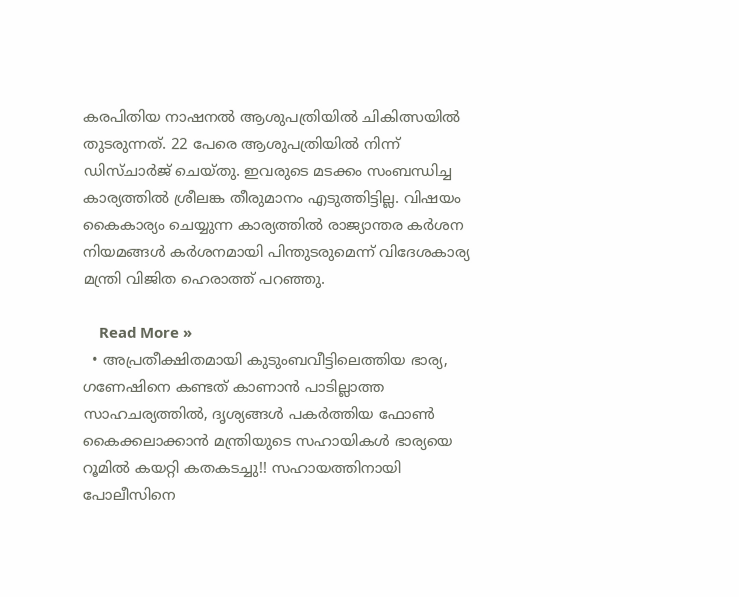കരപിതിയ നാഷനൽ ആശുപത്രിയിൽ ചികിത്സയിൽ തുടരുന്നത്. 22 പേരെ ആശുപത്രിയിൽ നിന്ന് ഡിസ്ചാർജ് ചെയ്തു. ഇവരുടെ മടക്കം സംബന്ധിച്ച കാര്യത്തിൽ ശ്രീലങ്ക തീരുമാനം എടുത്തിട്ടില്ല. വിഷയം കൈകാര്യം ചെയ്യുന്ന കാര്യത്തിൽ രാജ്യാന്തര കർശന നിയമങ്ങൾ കർശനമായി പിന്തുടരുമെന്ന് വിദേശകാര്യ മന്ത്രി വിജിത ഹെരാത്ത് പറഞ്ഞു.

    Read More »
  • അപ്രതീക്ഷിതമായി കുടുംബവീട്ടിലെത്തിയ ഭാര്യ, ഗണേഷിനെ കണ്ടത് കാണാൻ പാടില്ലാത്ത സാഹചര്യത്തിൽ, ദൃശ്യങ്ങൾ പകർത്തിയ ഫോൺ കൈക്കലാക്കാൻ മന്ത്രിയുടെ സഹായികൾ ഭാര്യയെ റൂമിൽ കയറ്റി കതകടച്ചു!! സഹായത്തിനായി പോലീസിനെ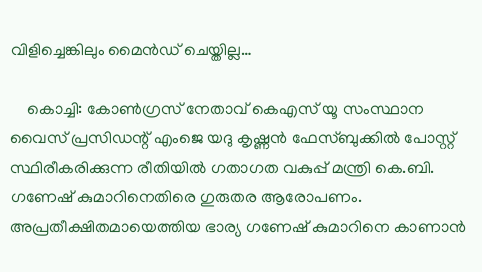വിളിച്ചെങ്കിലും മൈൻഡ് ചെയ്തില്ല…

    കൊച്ചി: കോൺഗ്രസ് നേതാവ് കെഎസ് യൂ സംസ്ഥാന വൈസ് പ്രസിഡന്റ് എംജെ യദു കൃഷ്ണൻ ഫേസ്ബുക്കിൽ പോസ്റ്റ് സ്ഥിരീകരിക്കുന്ന രീതിയിൽ ഗതാഗത വകുപ്പ് മന്ത്രി കെ.ബി. ഗണേഷ് കുമാറിനെതിരെ ഗുരുതര ആരോപണം. അപ്രതീക്ഷിതമായെത്തിയ ഭാര്യ ഗണേഷ് കുമാറിനെ കാണാൻ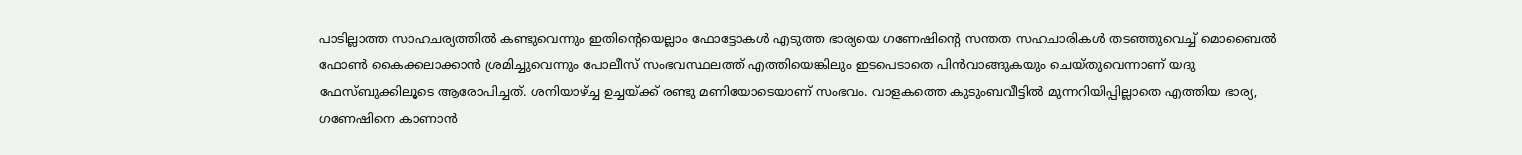പാടില്ലാത്ത സാഹചര്യത്തിൽ കണ്ടുവെന്നും ഇതിന്റെയെല്ലാം ഫോട്ടോകൾ എടുത്ത ഭാര്യയെ ഗണേഷിന്റെ സന്തത സഹചാരികൾ തടഞ്ഞുവെച്ച് മൊബൈൽ ഫോൺ കൈക്കലാക്കാൻ ശ്രമിച്ചുവെന്നും പോലീസ് സംഭവസ്ഥലത്ത് എത്തിയെങ്കിലും ഇടപെടാതെ പിൻവാങ്ങുകയും ചെയ്തുവെന്നാണ് യദു ഫേസ്ബുക്കിലൂടെ ആരോപിച്ചത്. ശനിയാഴ്ച്ച ഉച്ചയ്ക്ക് രണ്ടു മണിയോടെയാണ് സംഭവം. വാളകത്തെ കുടുംബവീട്ടിൽ മുന്നറിയിപ്പില്ലാതെ എത്തിയ ഭാര്യ, ഗണേഷിനെ കാണാൻ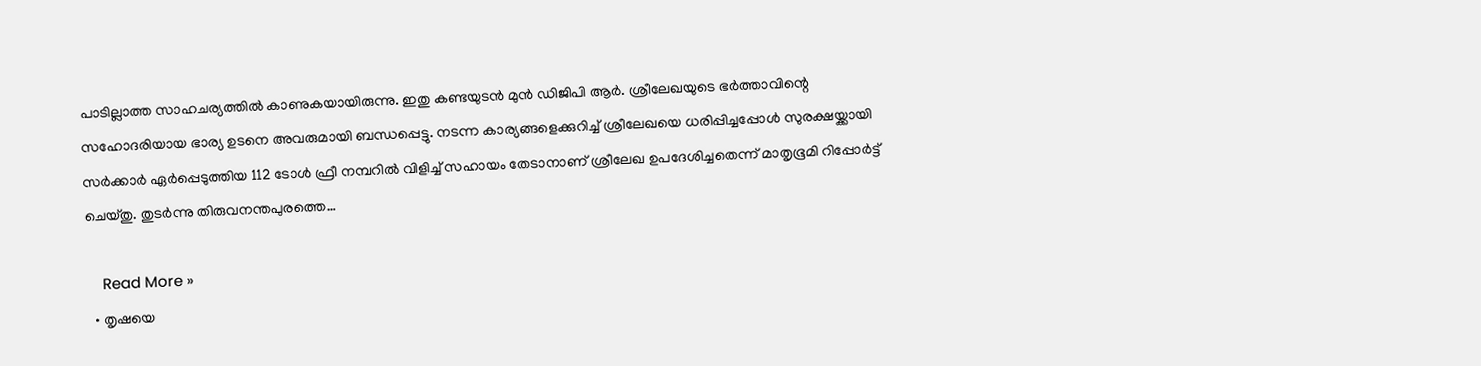പാടില്ലാത്ത സാഹചര്യത്തിൽ കാണുകയായിരുന്നു. ഇതു കണ്ടയുടൻ മുൻ ഡിജിപി ആർ. ശ്രീലേഖയുടെ ഭർത്താവിന്റെ സഹോദരിയായ ഭാര്യ ഉടനെ അവരുമായി ബന്ധപ്പെട്ടു. നടന്ന കാര്യങ്ങളെക്കുറിച്ച് ശ്രീലേഖയെ ധരിപ്പിച്ചപ്പോൾ സുരക്ഷയ്ക്കായി സർക്കാർ ഏർപ്പെടുത്തിയ 112 ടോൾ ഫ്രീ നമ്പറിൽ വിളിച്ച് സഹായം തേടാനാണ് ശ്രീലേഖ ഉപദേശിച്ചതെന്ന് മാതൃഭൂമി റിപ്പോർട്ട് ചെയ്തു. തുടർന്നു തിരുവനന്തപുരത്തെ…

    Read More »
  • തൃഷയെ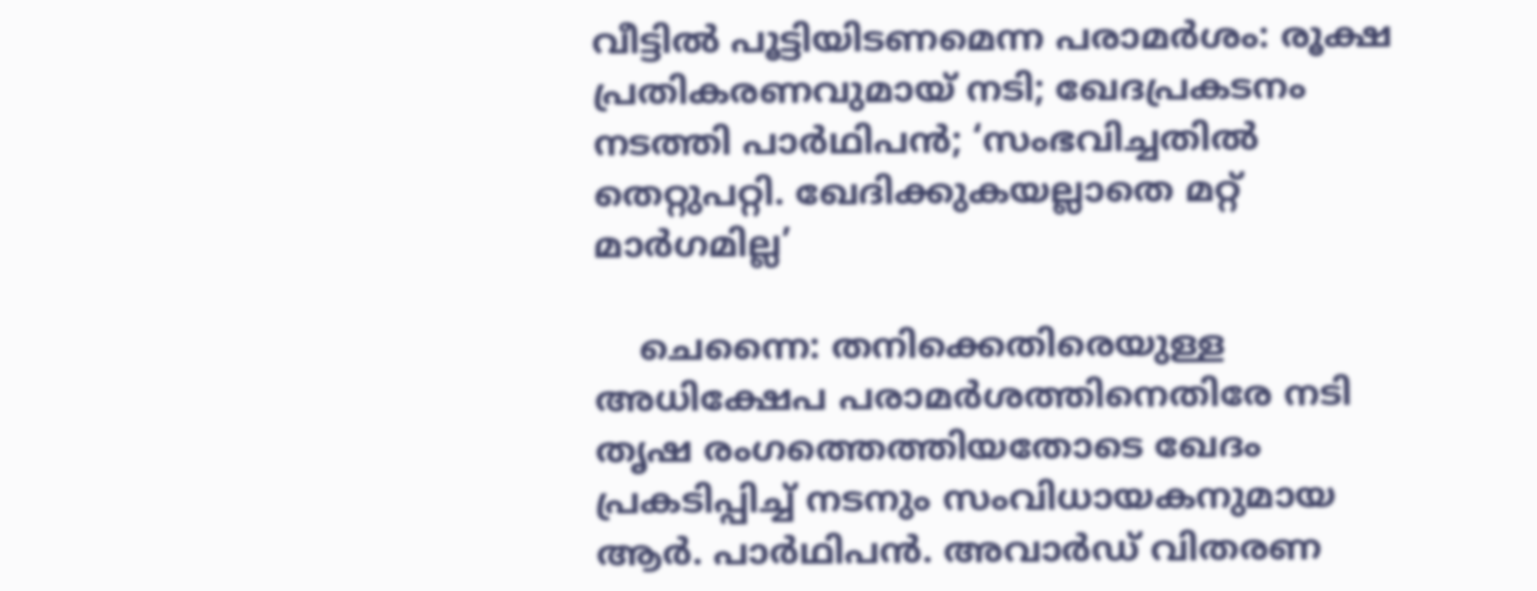വീട്ടിൽ പൂട്ടിയിടണമെന്ന പരാമർശം: രൂക്ഷ പ്രതികരണവുമായ് നടി; ഖേദപ്രകടനം നടത്തി പാർഥിപൻ; ‘സംഭവിച്ചതിൽ തെറ്റുപറ്റി. ഖേദിക്കുകയല്ലാതെ മറ്റ് മാർഗമില്ല’

    ചെന്നൈ: തനിക്കെതിരെയുള്ള അധിക്ഷേപ പരാമർശത്തിനെതിരേ നടി തൃഷ രംഗത്തെത്തിയതോടെ ഖേദം പ്രകടിപ്പിച്ച് നടനും സംവിധായകനുമായ ആർ. പാർഥിപൻ. അവാർഡ് വിതരണ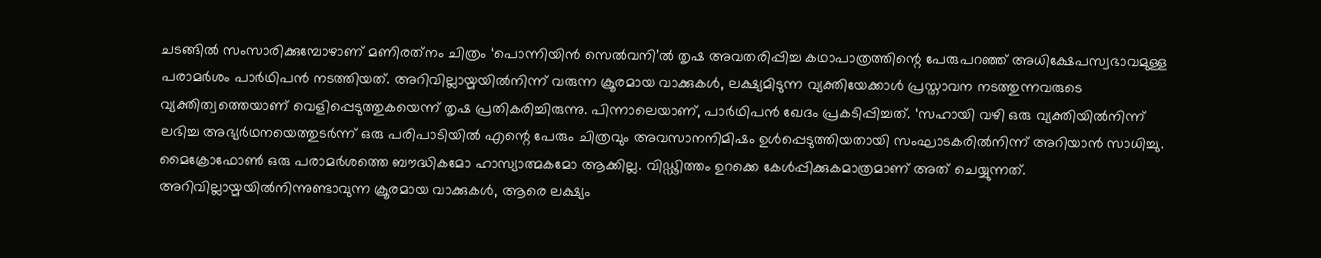ചടങ്ങിൽ സംസാരിക്കുമ്പോഴാണ് മണിരത്‌നം ചിത്രം ‘പൊന്നിയിൻ സെൽവനി’ൽ തൃഷ അവതരിപ്പിച്ച കഥാപാത്രത്തിന്റെ പേരുപറഞ്ഞ് അധിക്ഷേപസ്വഭാവമുള്ള പരാമർശം പാർഥിപൻ നടത്തിയത്. അറിവില്ലായ്മയിൽനിന്ന് വരുന്ന ക്രൂരമായ വാക്കുകൾ, ലക്ഷ്യമിടുന്ന വ്യക്തിയേക്കാൾ പ്രസ്താവന നടത്തുന്നവരുടെ വ്യക്തിത്വത്തെയാണ് വെളിപ്പെടുത്തുകയെന്ന് തൃഷ പ്രതികരിച്ചിരുന്നു. പിന്നാലെയാണ്, പാർഥിപൻ ഖേദം പ്രകടിപ്പിച്ചത്. ‘സഹായി വഴി ഒരു വ്യക്തിയിൽനിന്ന് ലഭിച്ച അഭ്യർഥനയെത്തുടർന്ന് ഒരു പരിപാടിയിൽ എന്റെ പേരും ചിത്രവും അവസാനനിമിഷം ഉൾപ്പെടുത്തിയതായി സംഘാടകരിൽനിന്ന് അറിയാൻ സാധിച്ചു. മൈക്രോഫോൺ ഒരു പരാമർശത്തെ ബൗദ്ധികമോ ഹാസ്യാത്മകമോ ആക്കില്ല. വിഡ്ഢിത്തം ഉറക്കെ കേൾപ്പിക്കുകമാത്രമാണ് അത് ചെയ്യുന്നത്. അറിവില്ലായ്മയിൽനിന്നുണ്ടാവുന്ന ക്രൂരമായ വാക്കുകൾ, ആരെ ലക്ഷ്യം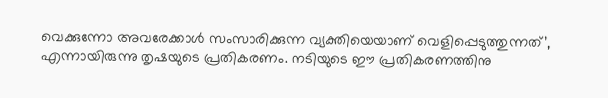വെക്കുന്നോ അവരേക്കാൾ സംസാരിക്കുന്ന വ്യക്തിയെയാണ് വെളിപ്പെടുത്തുന്നത്’, എന്നായിരുന്നു തൃഷയുടെ പ്രതികരണം. നടിയുടെ ഈ പ്രതികരണത്തിനു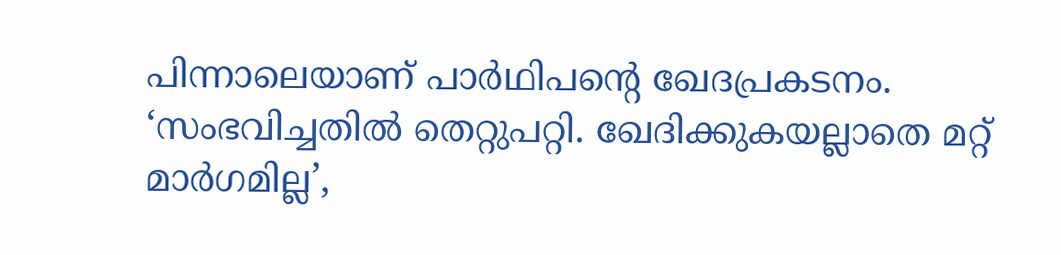പിന്നാലെയാണ് പാർഥിപന്റെ ഖേദപ്രകടനം. ‘സംഭവിച്ചതിൽ തെറ്റുപറ്റി. ഖേദിക്കുകയല്ലാതെ മറ്റ് മാർഗമില്ല’,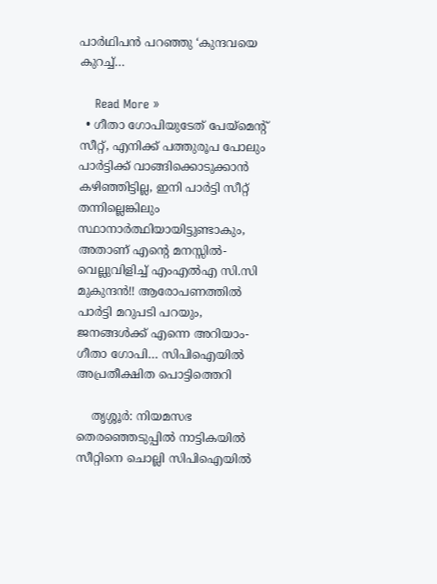പാർഥിപൻ പറഞ്ഞു ‘കുന്ദവയെ കുറച്ച്…

    Read More »
  • ഗീതാ ഗോപിയുടേത് പേയ്മെന്റ് സീറ്റ്, എനിക്ക് പത്തുരൂപ പോലും പാർട്ടിക്ക് വാങ്ങിക്കൊടുക്കാൻ കഴിഞ്ഞിട്ടില്ല, ഇനി പാർട്ടി സീറ്റ് തന്നില്ലെങ്കിലും സ്ഥാനാർത്ഥിയായിട്ടുണ്ടാകും, അതാണ് എന്റെ മനസ്സിൽ- വെല്ലുവിളിച്ച് എംഎൽഎ സി.സി മുകുന്ദൻ!! ആരോപണത്തിൽ പാർട്ടി മറുപടി പറയും, ജനങ്ങൾക്ക് എന്നെ അറിയാം- ഗീതാ ഗോപി… സിപിഐയിൽ അപ്രതീക്ഷിത പൊട്ടിത്തെറി

    തൃശ്ശൂർ: നിയമസഭ തെരഞ്ഞെടുപ്പിൽ നാട്ടികയിൽ സീറ്റിനെ ചൊല്ലി സിപിഐയിൽ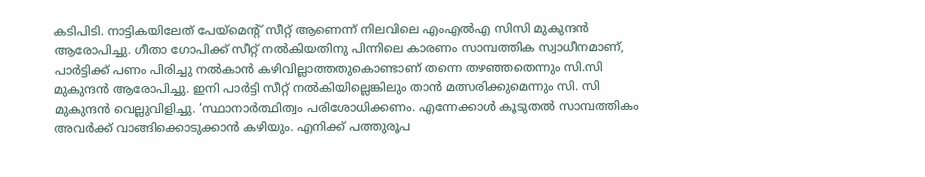കടിപിടി. നാട്ടികയിലേത് പേയ്മെന്റ് സീറ്റ് ആണെന്ന് നിലവിലെ എംഎൽഎ സിസി മുകുന്ദൻ ആരോപിച്ചു. ഗീതാ ഗോപിക്ക് സീറ്റ് നൽകിയതിനു പിന്നിലെ കാരണം സാമ്പത്തിക സ്വാധീനമാണ്, പാർട്ടിക്ക് പണം പിരിച്ചു നൽകാൻ കഴിവില്ലാത്തതുകൊണ്ടാണ് തന്നെ തഴഞ്ഞതെന്നും സി.സി മുകുന്ദൻ ആരോപിച്ചു. ഇനി പാർട്ടി സീറ്റ് നൽകിയില്ലെങ്കിലും താൻ മത്സരിക്കുമെന്നും സി. സി മുകുന്ദൻ വെല്ലുവിളിച്ചു. ‘സ്ഥാനാർത്ഥിത്വം പരിശോധിക്കണം. എന്നേക്കാൾ കൂടുതൽ സാമ്പത്തികം അവർക്ക് വാങ്ങിക്കൊടുക്കാൻ കഴിയും. എനിക്ക് പത്തുരൂപ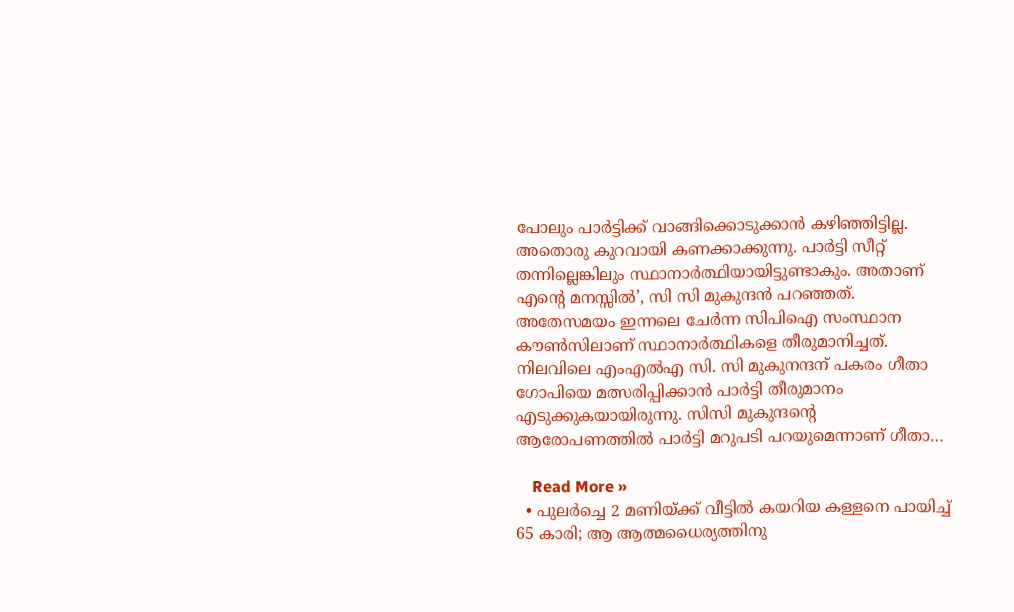പോലും പാർട്ടിക്ക് വാങ്ങിക്കൊടുക്കാൻ കഴിഞ്ഞിട്ടില്ല. അതൊരു കുറവായി കണക്കാക്കുന്നു. പാർട്ടി സീറ്റ് തന്നില്ലെങ്കിലും സ്ഥാനാർത്ഥിയായിട്ടുണ്ടാകും. അതാണ് എന്റെ മനസ്സിൽ’, സി സി മുകുന്ദൻ പറഞ്ഞത്. അതേസമയം ഇന്നലെ ചേർന്ന സിപിഐ സംസ്ഥാന കൗൺസിലാണ് സ്ഥാനാർത്ഥികളെ തീരുമാനിച്ചത്. നിലവിലെ എംഎൽഎ സി. സി മുകുനന്ദന് പകരം ഗീതാ ഗോപിയെ മത്സരിപ്പിക്കാൻ പാർട്ടി തീരുമാനം എടുക്കുകയായിരുന്നു. സിസി മുകുന്ദന്റെ ആരോപണത്തിൽ പാർട്ടി മറുപടി പറയുമെന്നാണ് ഗീതാ…

    Read More »
  • പുലർച്ചെ 2 മണിയ്ക്ക് വീട്ടിൽ കയറിയ കള്ളനെ പായിച്ച് 65 കാരി; ആ ആത്മധൈര്യത്തിനു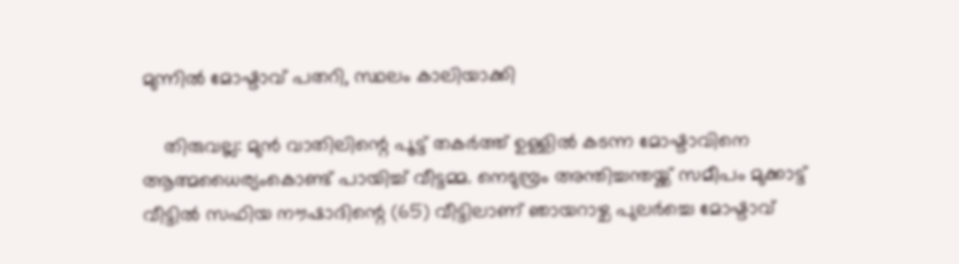മുന്നിൽ മോഷ്ടാവ് പതറി, സ്ഥലം കാലിയാക്കി

    തിരുവല്ല: മുൻ വാതിലിന്റെ പൂട്ട് തകർത്ത് ഉള്ളിൽ കടന്ന മോഷ്ടാവിനെ ആത്മധൈര്യംകൊണ്ട് പായിച്ച് വീട്ടമ്മ. നെടുമ്പ്രം അന്തിച്ചന്തയ്ക്ക് സമീപം മുക്കാട്ട് വീട്ടിൽ സഫിയ നൗഷാദിന്റെ (65) വീട്ടിലാണ് ഞായറാഴ്ച പുലർച്ചെ മോഷ്ടാവ്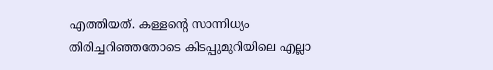എത്തിയത്. കള്ളന്റെ സാന്നിധ്യം തിരിച്ചറിഞ്ഞതോടെ കിടപ്പുമുറിയിലെ എല്ലാ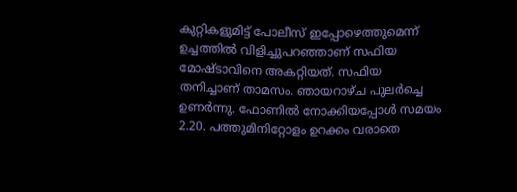കുറ്റികളുമിട്ട് പോലീസ് ഇപ്പോഴെത്തുമെന്ന് ഉച്ചത്തിൽ വിളിച്ചുപറഞ്ഞാണ് സഫിയ മോഷ്ടാവിനെ അകറ്റിയത്. സഫിയ തനിച്ചാണ് താമസം. ഞായറാഴ്ച പുലർച്ചെ ഉണർന്നു. ഫോണിൽ നോക്കിയപ്പോൾ സമയം 2.20. പത്തുമിനിറ്റോളം ഉറക്കം വരാതെ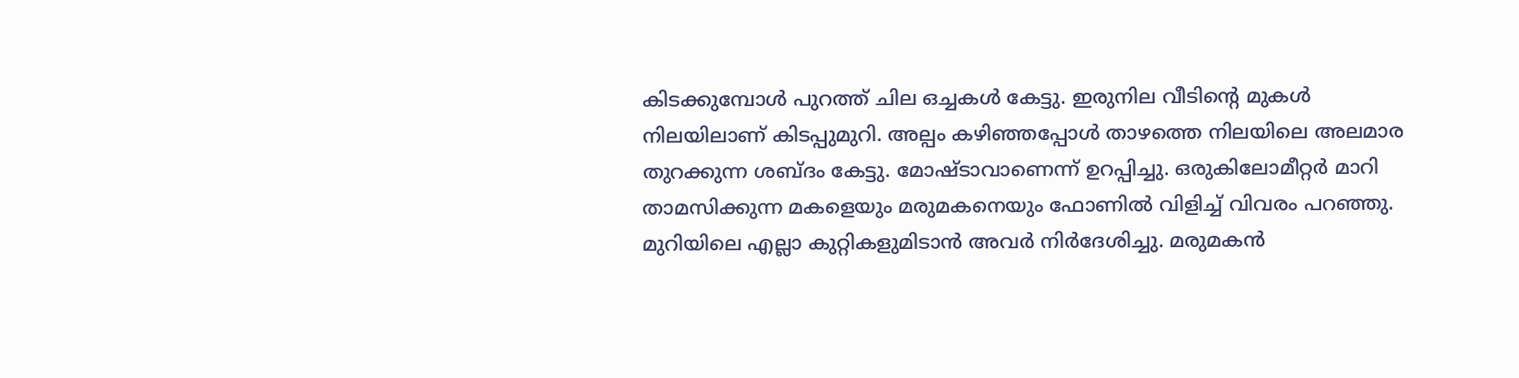കിടക്കുമ്പോൾ പുറത്ത് ചില ഒച്ചകൾ കേട്ടു. ഇരുനില വീടിന്റെ മുകൾ നിലയിലാണ് കിടപ്പുമുറി. അല്പം കഴിഞ്ഞപ്പോൾ താഴത്തെ നിലയിലെ അലമാര തുറക്കുന്ന ശബ്ദം കേട്ടു. മോഷ്ടാവാണെന്ന് ഉറപ്പിച്ചു. ഒരുകിലോമീറ്റർ മാറി താമസിക്കുന്ന മകളെയും മരുമകനെയും ഫോണിൽ വിളിച്ച് വിവരം പറഞ്ഞു. മുറിയിലെ എല്ലാ കുറ്റികളുമിടാൻ അവർ നിർദേശിച്ചു. മരുമകൻ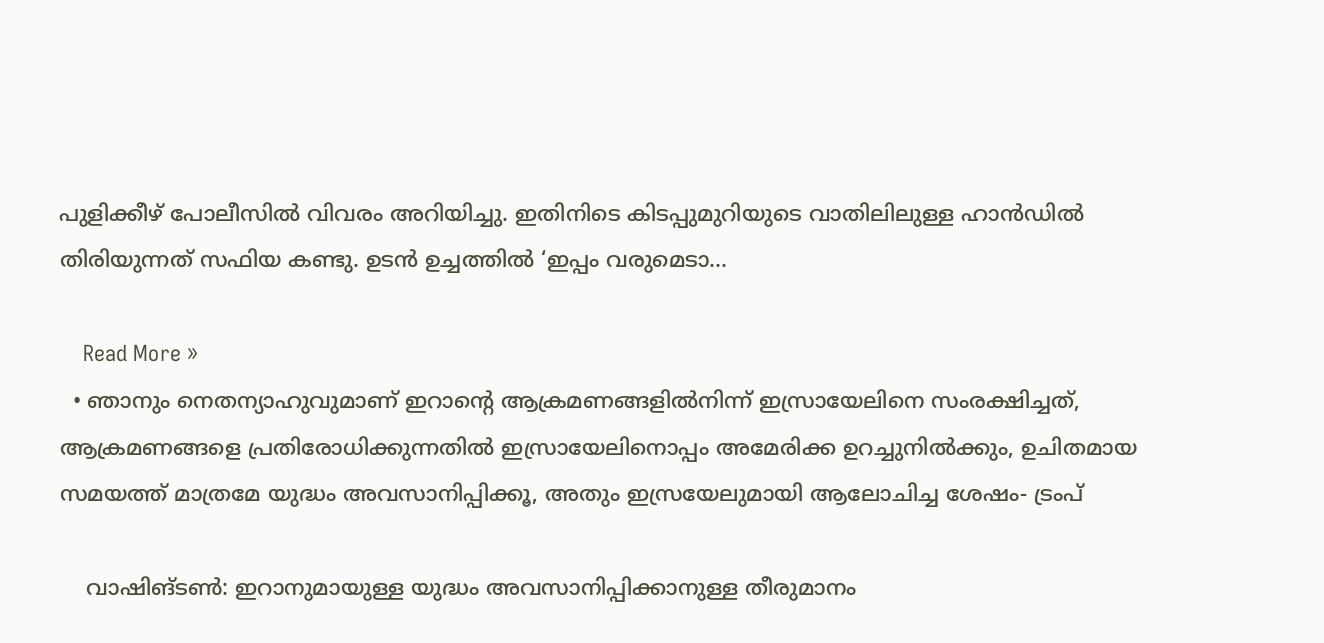പുളിക്കീഴ് പോലീസിൽ വിവരം അറിയിച്ചു. ഇതിനിടെ കിടപ്പുമുറിയുടെ വാതിലിലുള്ള ഹാൻഡിൽ തിരിയുന്നത് സഫിയ കണ്ടു. ഉടൻ ഉച്ചത്തിൽ ‘ഇപ്പം വരുമെടാ…

    Read More »
  • ഞാനും നെതന്യാഹുവുമാണ് ഇറാൻ്റെ ആക്രമണങ്ങളിൽനിന്ന് ഇസ്രായേലിനെ സംരക്ഷിച്ചത്, ആക്രമണങ്ങളെ പ്രതിരോധിക്കുന്നതിൽ ഇസ്രായേലിനൊപ്പം അമേരിക്ക ഉറച്ചുനിൽക്കും, ഉചിതമായ സമയത്ത് മാത്രമേ യുദ്ധം അവസാനിപ്പിക്കൂ, അതും ഇസ്രയേലുമായി ആലോചിച്ച ശേഷം- ട്രംപ്

    വാഷിങ്ടൺ: ഇറാനുമായുള്ള യുദ്ധം അവസാനിപ്പിക്കാനുള്ള തീരുമാനം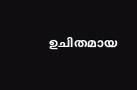ഉചിതമായ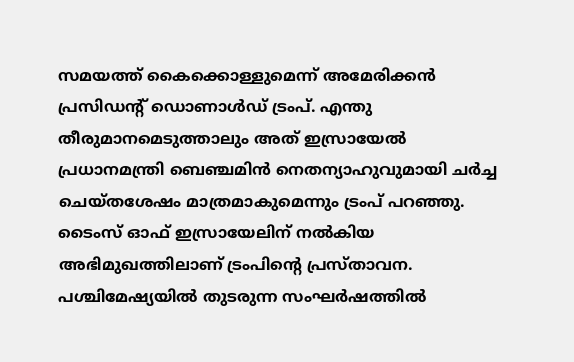സമയത്ത് കൈക്കൊള്ളുമെന്ന് അമേരിക്കൻ പ്രസിഡന്റ് ഡൊണാൾഡ് ട്രംപ്. എന്തു തീരുമാനമെടുത്താലും അത് ഇസ്രായേൽ പ്രധാനമന്ത്രി ബെഞ്ചമിൻ നെതന്യാഹുവുമായി ചർച്ച ചെയ്തശേഷം മാത്രമാകുമെന്നും ട്രംപ് പറഞ്ഞു. ടൈംസ് ഓഫ് ഇസ്രായേലിന് നൽകിയ അഭിമുഖത്തിലാണ് ട്രംപിൻ്റെ പ്രസ്താവന. പശ്ചിമേഷ്യയിൽ തുടരുന്ന സംഘർഷത്തിൽ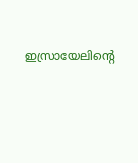ഇസ്രായേലിന്റെ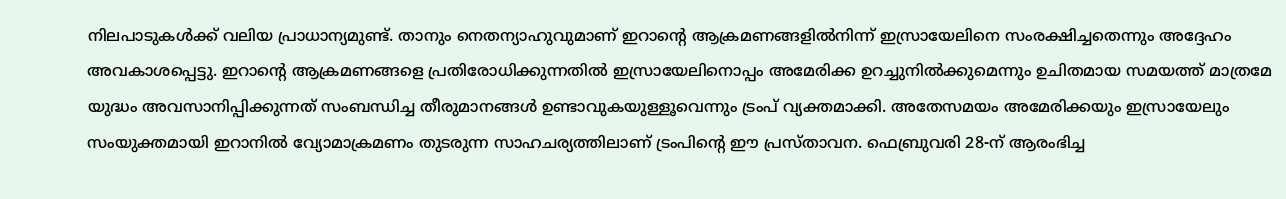നിലപാടുകൾക്ക് വലിയ പ്രാധാന്യമുണ്ട്. താനും നെതന്യാഹുവുമാണ് ഇറാൻ്റെ ആക്രമണങ്ങളിൽനിന്ന് ഇസ്രായേലിനെ സംരക്ഷിച്ചതെന്നും അദ്ദേഹം അവകാശപ്പെട്ടു. ഇറാന്റെ ആക്രമണങ്ങളെ പ്രതിരോധിക്കുന്നതിൽ ഇസ്രായേലിനൊപ്പം അമേരിക്ക ഉറച്ചുനിൽക്കുമെന്നും ഉചിതമായ സമയത്ത് മാത്രമേ യുദ്ധം അവസാനിപ്പിക്കുന്നത് സംബന്ധിച്ച തീരുമാനങ്ങൾ ഉണ്ടാവുകയുള്ളൂവെന്നും ട്രംപ് വ്യക്തമാക്കി. അതേസമയം അമേരിക്കയും ഇസ്രായേലും സംയുക്തമായി ഇറാനിൽ വ്യോമാക്രമണം തുടരുന്ന സാഹചര്യത്തിലാണ് ട്രംപിന്റെ ഈ പ്രസ്താവന. ഫെബ്രുവരി 28-ന് ആരംഭിച്ച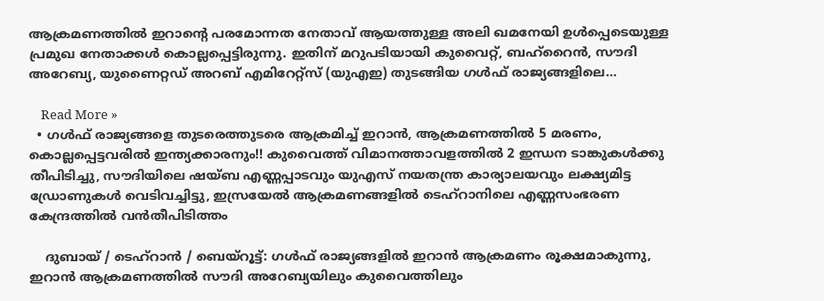ആക്രമണത്തിൽ ഇറാന്റെ പരമോന്നത നേതാവ് ആയത്തുള്ള അലി ഖമനേയി ഉൾപ്പെടെയുള്ള പ്രമുഖ നേതാക്കൾ കൊല്ലപ്പെട്ടിരുന്നു. ഇതിന് മറുപടിയായി കുവൈറ്റ്, ബഹ്‌റൈൻ, സൗദി അറേബ്യ, യുണൈറ്റഡ് അറബ് എമിറേറ്റ്സ് (യുഎഇ) തുടങ്ങിയ ഗൾഫ് രാജ്യങ്ങളിലെ…

    Read More »
  • ഗൾഫ് രാജ്യങ്ങളെ തുടരെത്തുട‌രെ ആക്രമിച്ച് ഇറാൻ, ആക്രമണത്തിൽ 5 മരണം, കൊല്ലപ്പെ‌ട്ടവരിൽ ഇന്ത്യക്കാരനും!! കുവൈത്ത് വിമാനത്താവളത്തിൽ 2 ഇന്ധന ടാങ്കുകൾക്കു തീപിടിച്ചു, സൗദിയിലെ ഷയ്ബ എണ്ണപ്പാടവും യുഎസ് നയതന്ത്ര കാര്യാലയവും ലക്ഷ്യമിട്ട ഡ്രോണുകൾ വെടിവച്ചിട്ടു, ഇസ്രയേൽ ആക്രമണങ്ങളിൽ ടെഹ്റാനിലെ എണ്ണസംഭരണ കേന്ദ്രത്തിൽ വൻതീപിടിത്തം

    ദുബായ് / ടെഹ്റാൻ / ബെയ്റൂട്ട്: ഗൾഫ് രാജ്യങ്ങളിൽ ഇറാൻ ആക്രമണം രൂക്ഷമാകുന്നു, ഇറാൻ ആക്രമണത്തിൽ സൗദി അറേബ്യയിലും കുവൈത്തിലും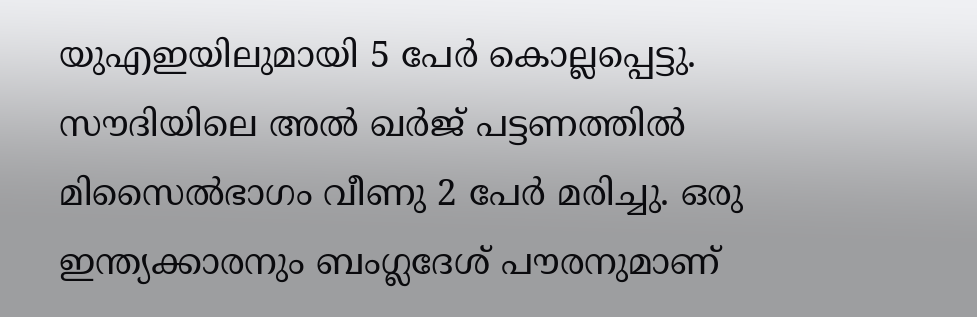യുഎഇയിലുമായി 5 പേർ കൊല്ലപ്പെട്ടു. സൗദിയിലെ അൽ ഖർജ് പട്ടണത്തിൽ മിസൈൽഭാഗം വീണു 2 പേർ മരിച്ചു. ഒരു ഇന്ത്യക്കാരനും ബംഗ്ലദേശ് പൗരനുമാണ്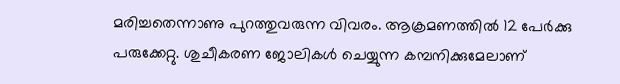മരിച്ചതെന്നാണു പുറത്തുവരുന്ന വിവരം. ആക്രമണത്തിൽ 12 പേർക്കു പരുക്കേറ്റു. ശുചീകരണ ജോലികൾ ചെയ്യുന്ന കമ്പനിക്കുമേലാണ്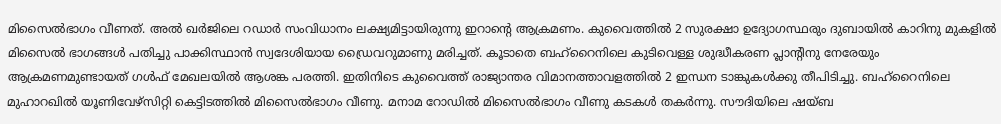മിസൈൽഭാഗം വീണത്. അൽ ഖർജിലെ റഡാർ സംവിധാനം ലക്ഷ്യമിട്ടായിരുന്നു ഇറാന്റെ ആക്രമണം. കുവൈത്തിൽ 2 സുരക്ഷാ ഉദ്യോഗസ്ഥരും ദുബായിൽ കാറിനു മുകളിൽ മിസൈൽ ഭാഗങ്ങൾ പതിച്ചു പാക്കിസ്ഥാൻ സ്വദേശിയായ ഡ്രൈവറുമാണു മരിച്ചത്. കൂടാതെ ബഹ്റൈനിലെ കുടിവെള്ള ശുദ്ധീകരണ പ്ലാന്റിനു നേരേയും ആക്രമണമുണ്ടായത് ഗൾഫ് മേഖലയിൽ ആശങ്ക പരത്തി. ഇതിനിടെ കുവൈത്ത് രാജ്യാന്തര വിമാനത്താവളത്തിൽ 2 ഇന്ധന ടാങ്കുകൾക്കു തീപിടിച്ചു. ബഹ്റൈനിലെ മുഹാറഖിൽ യൂണിവേഴ്സിറ്റി കെട്ടിടത്തിൽ മിസൈൽഭാഗം വീണു. മനാമ റോഡിൽ മിസൈൽഭാഗം വീണു കടകൾ തകർന്നു. സൗദിയിലെ ഷയ്ബ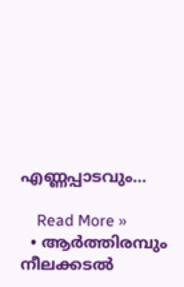എണ്ണപ്പാടവും…

    Read More »
  • ആര്‍ത്തിരമ്പും നീലക്കടല്‍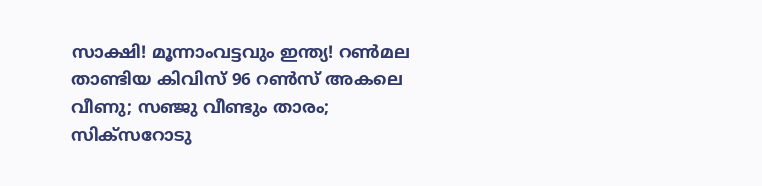സാക്ഷി! മൂന്നാംവട്ടവും ഇന്ത്യ! റണ്‍മല താണ്ടിയ കിവിസ് 96 റണ്‍സ് അകലെ വീണു; സഞ്ജു വീണ്ടും താരം; സിക്‌സറോടു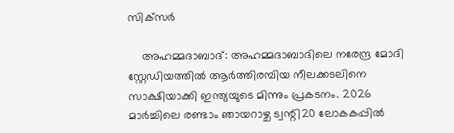സിക്‌സര്‍

    അഹമ്മദാബാദ്: അഹമ്മദാബാദിലെ നരേന്ദ്ര മോദി സ്റ്റേഡിയത്തില്‍ ആര്‍ത്തിരമ്പിയ നീലക്കടലിനെ സാക്ഷിയാക്കി ഇന്ത്യയുടെ മിന്നും പ്രകടനം. 2026 മാര്‍ച്ചിലെ രണ്ടാം ഞായറാഴ്ച ട്വന്റി20 ലോകകപ്പില്‍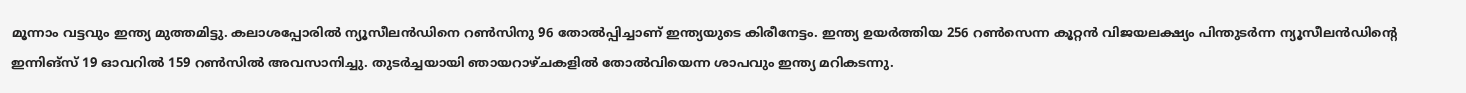മൂന്നാം വട്ടവും ഇന്ത്യ മുത്തമിട്ടു. കലാശപ്പോരില്‍ ന്യൂസീലന്‍ഡിനെ റണ്‍സിനു 96 തോല്‍പ്പിച്ചാണ് ഇന്ത്യയുടെ കിരീനേട്ടം. ഇന്ത്യ ഉയര്‍ത്തിയ 256 റണ്‍സെന്ന കൂറ്റന്‍ വിജയലക്ഷ്യം പിന്തുടര്‍ന്ന ന്യൂസീലന്‍ഡിന്റെ ഇന്നിങ്‌സ് 19 ഓവറില്‍ 159 റണ്‍സില്‍ അവസാനിച്ചു. തുടര്‍ച്ചയായി ഞായറാഴ്ചകളില്‍ തോല്‍വിയെന്ന ശാപവും ഇന്ത്യ മറികടന്നു.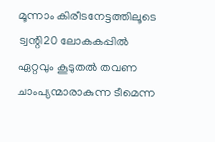മൂന്നാം കിരീടനേട്ടത്തിലൂടെ ട്വന്റി20 ലോകകപ്പില്‍ ഏറ്റവും കൂടുതല്‍ തവണ ചാംപ്യന്മാരാകുന്ന ടീമെന്ന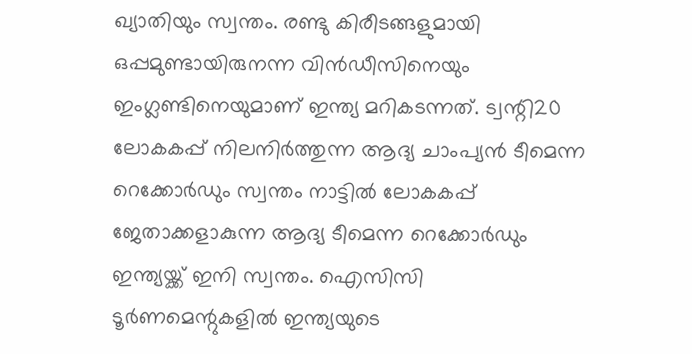ഖ്യാതിയും സ്വന്തം. രണ്ടു കിരീടങ്ങളുമായി ഒപ്പമുണ്ടായിരുനന്ന വിന്‍ഡീസിനെയും ഇംഗ്ലണ്ടിനെയുമാണ് ഇന്ത്യ മറികടന്നത്. ട്വന്റി20 ലോകകപ്പ് നിലനിര്‍ത്തുന്ന ആദ്യ ചാംപ്യന്‍ ടീമെന്ന റെക്കോര്‍ഡും സ്വന്തം നാട്ടില്‍ ലോകകപ്പ് ജേതാക്കളാകുന്ന ആദ്യ ടീമെന്ന റെക്കോര്‍ഡും ഇന്ത്യയ്ക്ക് ഇനി സ്വന്തം. ഐസിസി ടൂര്‍ണമെന്റുകളില്‍ ഇന്ത്യയുടെ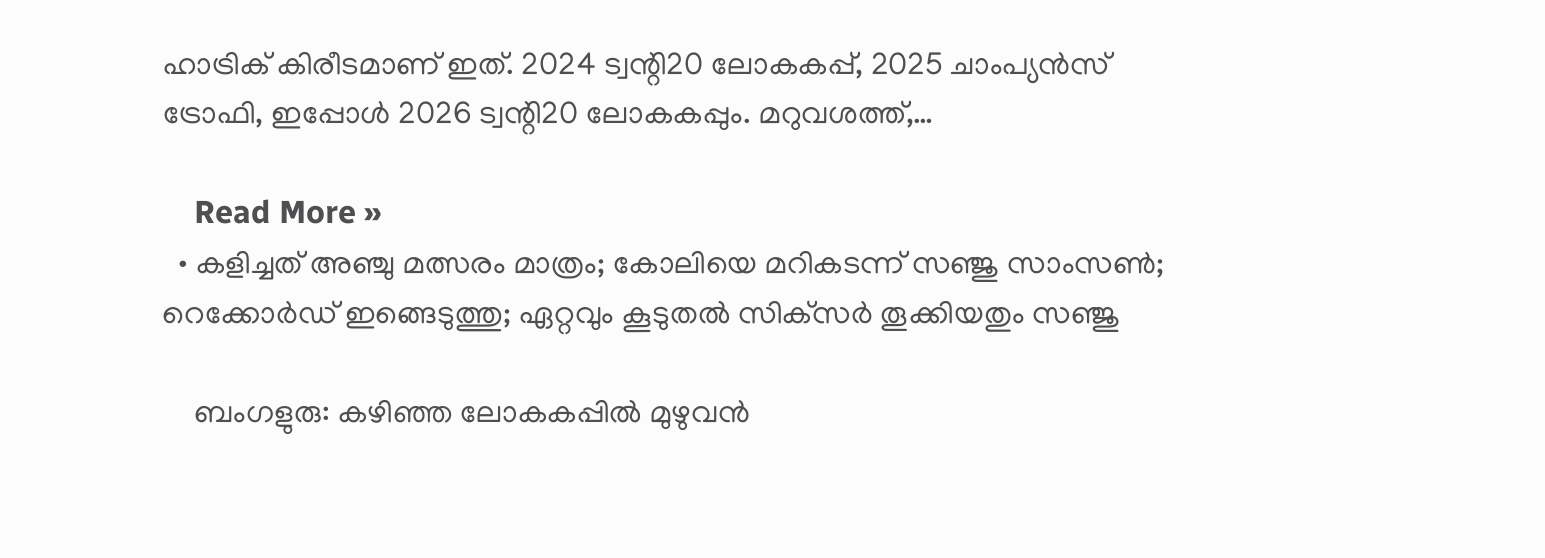ഹാട്രിക് കിരീടമാണ് ഇത്. 2024 ട്വന്റി20 ലോകകപ്പ്, 2025 ചാംപ്യന്‍സ് ട്രോഫി, ഇപ്പോള്‍ 2026 ട്വന്റി20 ലോകകപ്പും. മറുവശത്ത്,…

    Read More »
  • കളിച്ചത് അഞ്ചു മത്സരം മാത്രം; കോലിയെ മറികടന്ന് സഞ്ജു സാംസണ്‍; റെക്കോര്‍ഡ് ഇങ്ങെടുത്തു; ഏറ്റവും കൂടുതല്‍ സിക്‌സര്‍ തൂക്കിയതും സഞ്ജു

    ബംഗളുരു: കഴിഞ്ഞ ലോകകപ്പില്‍ മുഴുവന്‍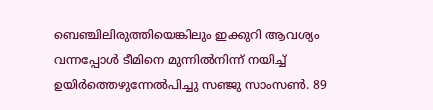ബെഞ്ചിലിരുത്തിയെങ്കിലും ഇക്കുറി ആവശ്യം വന്നപ്പോള്‍ ടീമിനെ മുന്നില്‍നിന്ന് നയിച്ച് ഉയിര്‍ത്തെഴുന്നേല്‍പിച്ചു സഞ്ജു സാംസണ്‍. 89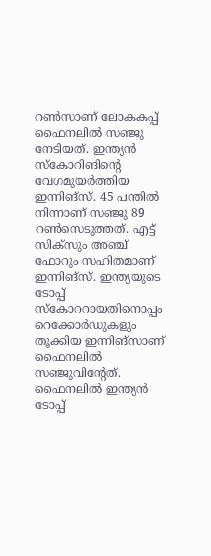റണ്‍സാണ് ലോകകപ്പ് ഫൈനലില്‍ സഞ്ജു നേടിയത്. ഇന്ത്യന്‍ സ്‌കോറിങിന്റെ വേഗമുയര്‍ത്തിയ ഇന്നിങ്‌സ്. 45 പന്തില്‍ നിന്നാണ് സഞ്ജു 89 റണ്‍സെടുത്തത്. എട്ട് സിക്‌സും അഞ്ച് ഫോറും സഹിതമാണ് ഇന്നിങ്‌സ്. ഇന്ത്യയുടെ ടോപ്പ് സ്‌കോററായതിനൊപ്പം റെക്കോര്‍ഡുകളും തൂക്കിയ ഇന്നിങ്‌സാണ് ഫൈനലില്‍ സഞ്ജുവിന്റേത്. ഫൈനലില്‍ ഇന്ത്യന്‍ ടോപ്പ്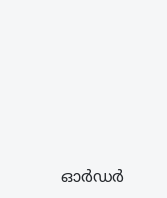ഓര്‍ഡര്‍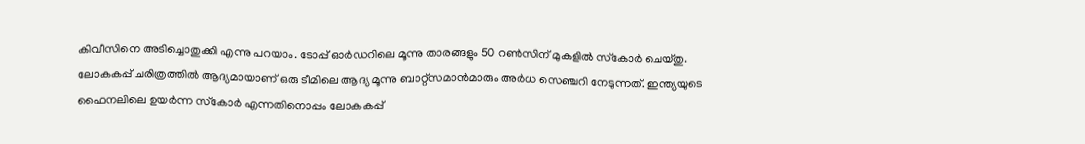കിവീസിനെ അടിച്ചൊതുക്കി എന്നു പറയാം. ടോപ്പ് ഓര്‍ഡറിലെ മൂന്നു താരങ്ങളും 50 റണ്‍സിന് മുകളില്‍ സ്‌കോര്‍ ചെയ്തു. ലോകകപ്പ് ചരിത്രത്തില്‍ ആദ്യമായാണ് ഒരു ടീമിലെ ആദ്യ മൂന്നു ബാറ്റ്‌സമാന്‍മാരും അര്‍ധ സെഞ്ചറി നേടുന്നത്. ഇന്ത്യയുടെ ഫൈനലിലെ ഉയര്‍ന്ന സ്‌കോര്‍ എന്നതിനൊപ്പം ലോകകപ്പ്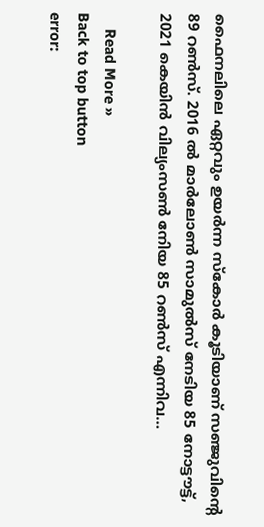ഫൈനലിലെ ഏറ്റവും ഉയര്‍ന്ന സ്‌കോര്‍ കൂടിയാണ് സഞ്ജുവിന്റെ 89 റണ്‍സ്. 2016 ല്‍ മാര്‍ലോണ്‍ സാമുല്‍സ് നേടിയ 85 നോട്ടൗട്ട്, 2021 കെയിന്‍ വില്യംസണ്‍ നേിയ 85 റണ്‍സ് എന്നിവ…

    Read More »
Back to top button
error: